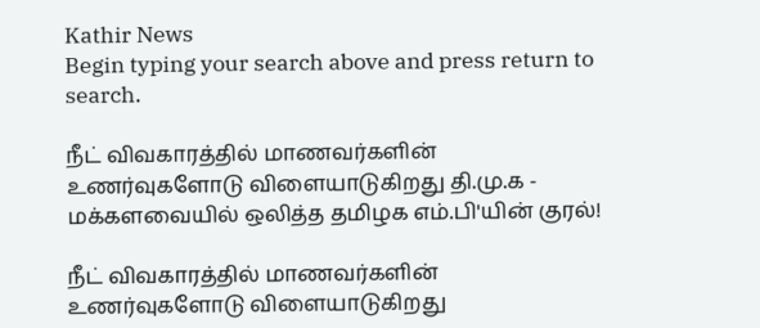Kathir News
Begin typing your search above and press return to search.

நீட் விவகாரத்தில் மாணவர்களின் உணர்வுகளோடு விளையாடுகிறது தி.மு.க - மக்களவையில் ஒலித்த தமிழக எம்.பி'யின் குரல்!

நீட் விவகாரத்தில் மாணவர்களின் உணர்வுகளோடு விளையாடுகிறது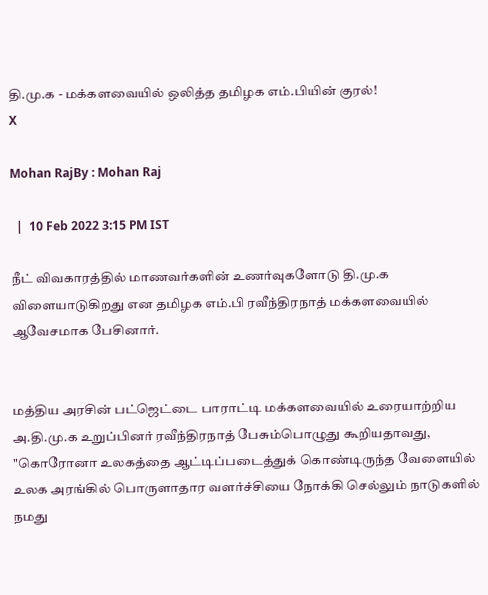தி.மு.க - மக்களவையில் ஒலித்த தமிழக எம்.பியின் குரல்!
X

Mohan RajBy : Mohan Raj

  |  10 Feb 2022 3:15 PM IST

நீட் விவகாரத்தில் மாணவர்களின் உணர்வுகளோடு தி.மு.க விளையாடுகிறது என தமிழக எம்.பி ரவீந்திரநாத் மக்களவையில் ஆவேசமாக பேசினார்.


மத்திய அரசின் பட்ஜெட்டை பாராட்டி மக்களவையில் உரையாற்றிய அ.தி.மு.க உறுப்பினர் ரவீந்திரநாத் பேசும்பொழுது கூறியதாவது, "கொரோனா உலகத்தை ஆட்டிப்படைத்துக் கொண்டிருந்த வேளையில் உலக அரங்கில் பொருளாதார வளர்ச்சியை நோக்கி செல்லும் நாடுகளில் நமது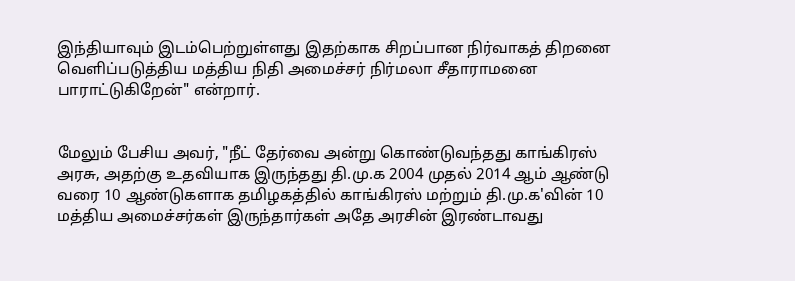இந்தியாவும் இடம்பெற்றுள்ளது இதற்காக சிறப்பான நிர்வாகத் திறனை வெளிப்படுத்திய மத்திய நிதி அமைச்சர் நிர்மலா சீதாராமனை பாராட்டுகிறேன்" என்றார்.


மேலும் பேசிய அவர், "நீட் தேர்வை அன்று கொண்டுவந்தது காங்கிரஸ் அரசு, அதற்கு உதவியாக இருந்தது தி.மு.க 2004 முதல் 2014 ஆம் ஆண்டு வரை 10 ஆண்டுகளாக தமிழகத்தில் காங்கிரஸ் மற்றும் தி.மு.க'வின் 10 மத்திய அமைச்சர்கள் இருந்தார்கள் அதே அரசின் இரண்டாவது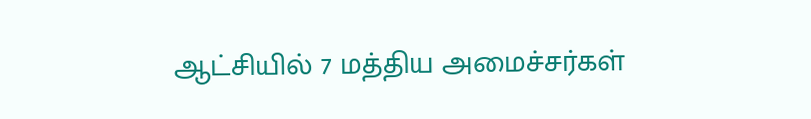ஆட்சியில் 7 மத்திய அமைச்சர்கள்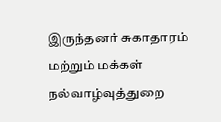இருந்தனர் சுகாதாரம் மற்றும் மக்கள் நல்வாழ்வுத்துறை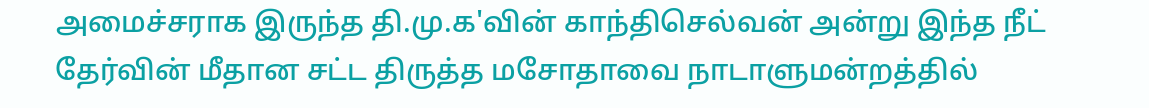அமைச்சராக இருந்த தி.மு.க'வின் காந்திசெல்வன் அன்று இந்த நீட் தேர்வின் மீதான சட்ட திருத்த மசோதாவை நாடாளுமன்றத்தில்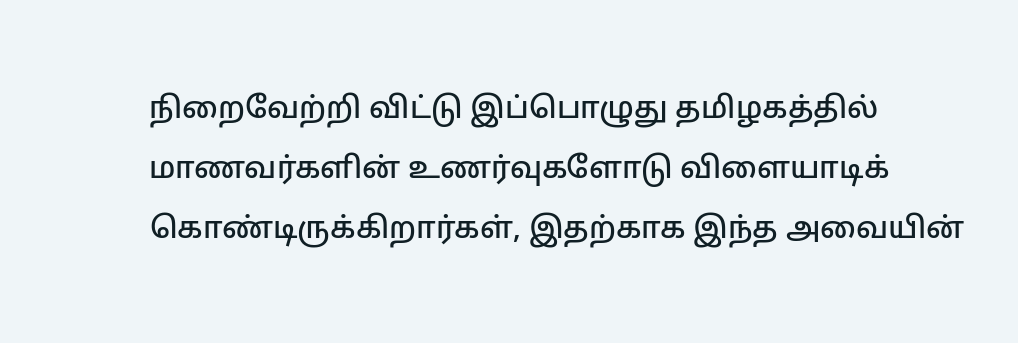நிறைவேற்றி விட்டு இப்பொழுது தமிழகத்தில் மாணவர்களின் உணர்வுகளோடு விளையாடிக் கொண்டிருக்கிறார்கள், இதற்காக இந்த அவையின்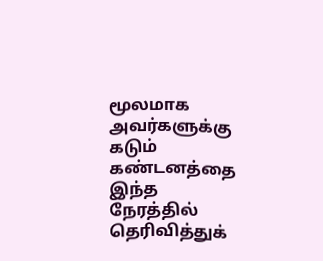மூலமாக அவர்களுக்கு கடும் கண்டனத்தை இந்த நேரத்தில் தெரிவித்துக்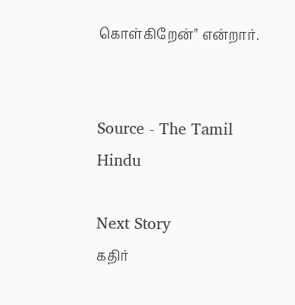கொள்கிறேன்" என்றார்.


Source - The Tamil Hindu

Next Story
கதிர்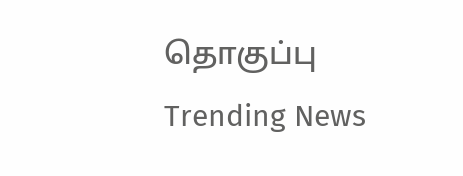தொகுப்பு
Trending News